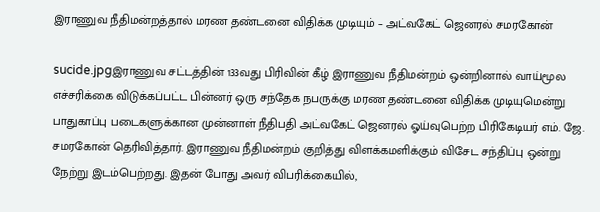இராணுவ நீதிமன்றத்தால் மரண தண்டனை விதிக்க முடியும் – அட்வகேட் ஜெனரல் சமரகோன்

sucide.jpgஇராணுவ சட்டத்தின் 133வது பிரிவின் கீழ் இராணுவ நீதிமன்றம் ஒன்றினால் வாய்மூல எச்சரிக்கை விடுக்கப்பட்ட பின்னர் ஒரு சந்தேக நபருக்கு மரண தண்டனை விதிக்க முடியுமென்று பாதுகாப்பு படைகளுக்கான முன்னாள் நீதிபதி அட்வகேட் ஜெனரல் ஓய்வுபெற்ற பிரிகேடியர் எம். ஜே. சமரகோன் தெரிவித்தார். இராணுவ நீதிமன்றம் குறித்து விளக்கமளிக்கும் விசேட சந்திப்பு ஒன்று நேற்று இடம்பெற்றது. இதன் போது அவர் விபரிக்கையில்,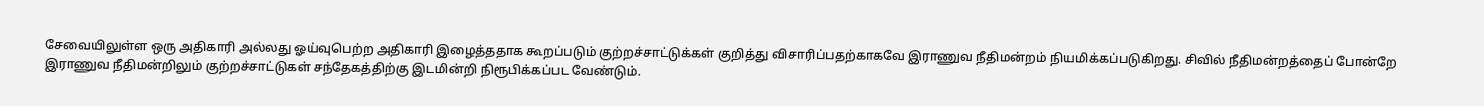சேவையிலுள்ள ஒரு அதிகாரி அல்லது ஓய்வுபெற்ற அதிகாரி இழைத்ததாக கூறப்படும் குற்றச்சாட்டுக்கள் குறித்து விசாரிப்பதற்காகவே இராணுவ நீதிமன்றம் நியமிக்கப்படுகிறது. சிவில் நீதிமன்றத்தைப் போன்றே இராணுவ நீதிமன்றிலும் குற்றச்சாட்டுகள் சந்தேகத்திற்கு இடமின்றி நிரூபிக்கப்பட வேண்டும்.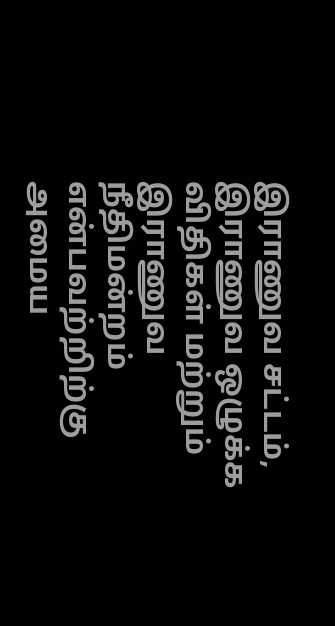இராணுவ சட்டம், இராணுவ ஒழுக்க விதிகள் மற்றும் இராணுவ நீதிமன்றம் என்பவற்றிற்கு அமைய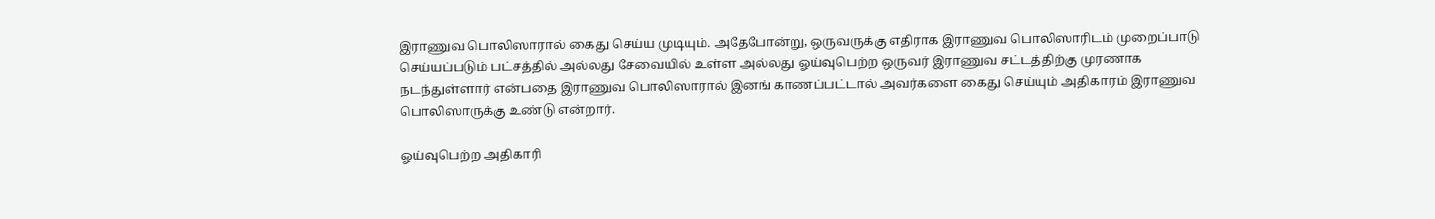இராணுவ பொலிஸாரால் கைது செய்ய முடியும். அதேபோன்று, ஒருவருக்கு எதிராக இராணுவ பொலிஸாரிடம் முறைப்பாடு செய்யப்படும் பட்சத்தில் அல்லது சேவையில் உள்ள அல்லது ஓய்வுபெற்ற ஒருவர் இராணுவ சட்டத்திற்கு முரணாக நடந்துள்ளார் என்பதை இராணுவ பொலிஸாரால் இனங் காணப்பட்டால் அவர்களை கைது செய்யும் அதிகாரம் இராணுவ பொலிஸாருக்கு உண்டு என்றார்.

ஓய்வுபெற்ற அதிகாரி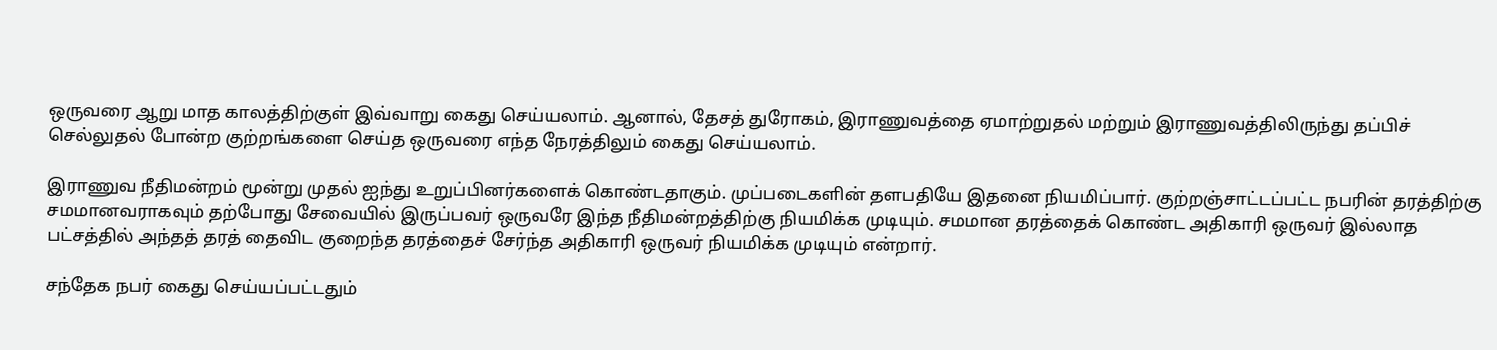ஒருவரை ஆறு மாத காலத்திற்குள் இவ்வாறு கைது செய்யலாம். ஆனால், தேசத் துரோகம், இராணுவத்தை ஏமாற்றுதல் மற்றும் இராணுவத்திலிருந்து தப்பிச் செல்லுதல் போன்ற குற்றங்களை செய்த ஒருவரை எந்த நேரத்திலும் கைது செய்யலாம்.

இராணுவ நீதிமன்றம் மூன்று முதல் ஐந்து உறுப்பினர்களைக் கொண்டதாகும். முப்படைகளின் தளபதியே இதனை நியமிப்பார். குற்றஞ்சாட்டப்பட்ட நபரின் தரத்திற்கு சமமானவராகவும் தற்போது சேவையில் இருப்பவர் ஒருவரே இந்த நீதிமன்றத்திற்கு நியமிக்க முடியும். சமமான தரத்தைக் கொண்ட அதிகாரி ஒருவர் இல்லாத பட்சத்தில் அந்தத் தரத் தைவிட குறைந்த தரத்தைச் சேர்ந்த அதிகாரி ஒருவர் நியமிக்க முடியும் என்றார்.

சந்தேக நபர் கைது செய்யப்பட்டதும்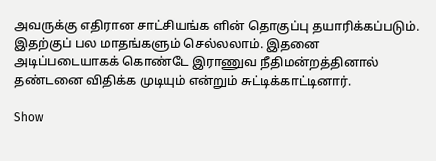அவருக்கு எதிரான சாட்சியங்க ளின் தொகுப்பு தயாரிக்கப்படும். இதற்குப் பல மாதங்களும் செல்லலாம். இதனை அடிப்படையாகக் கொண்டே இராணுவ நீதிமன்றத்தினால் தண்டனை விதிக்க முடியும் என்றும் சுட்டிக்காட்டினார்.

Show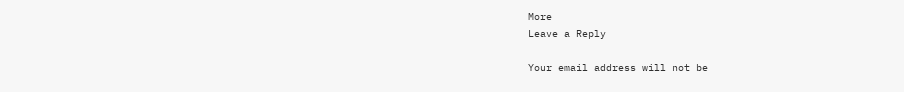More
Leave a Reply

Your email address will not be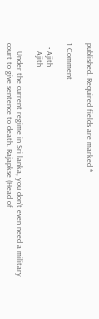published. Required fields are marked *

1 Comment

  • Ajith
    Ajith

    Under the current regime in Sri lanka, you don’t even need a military court to give sentence to death. Rajapkse (Head of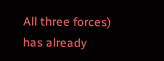All three forces) has already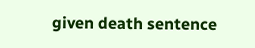given death sentence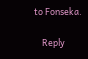to Fonseka.

    Reply